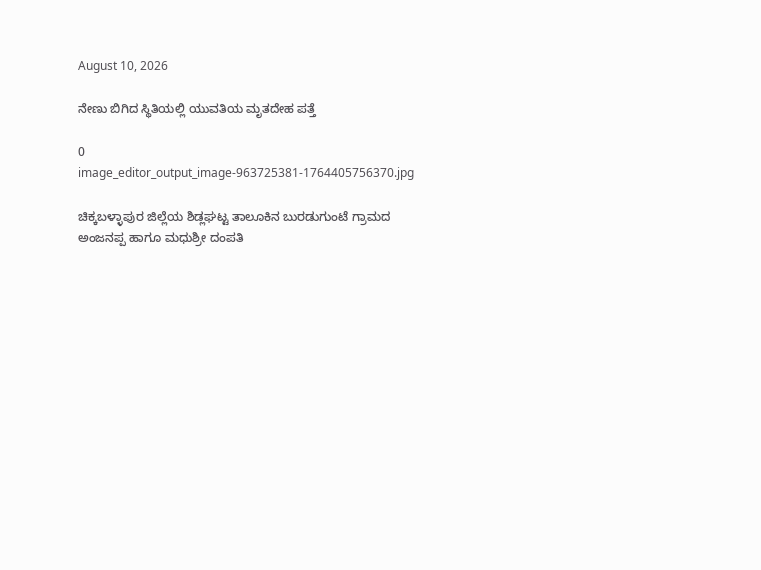August 10, 2026

ನೇಣು ಬಿಗಿದ ಸ್ಥಿತಿಯಲ್ಲಿ ಯುವತಿಯ ಮೃತದೇಹ ಪತ್ತೆ

0
image_editor_output_image-963725381-1764405756370.jpg

ಚಿಕ್ಕಬಳ್ಳಾಪುರ ಜಿಲ್ಲೆಯ ಶಿಡ್ಲಘಟ್ಟ ತಾಲೂಕಿನ ಬುರಡುಗುಂಟೆ ಗ್ರಾಮದ ಅಂಜನಪ್ಪ ಹಾಗೂ ಮಧುಶ್ರೀ ದಂಪತಿ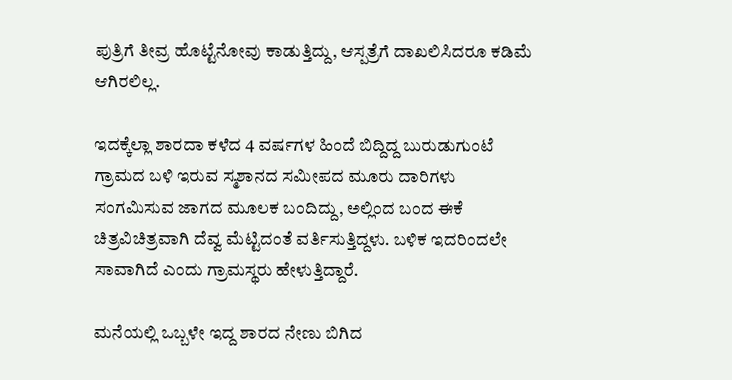ಪುತ್ರಿಗೆ ತೀವ್ರ ಹೊಟ್ಟೆನೋವು ಕಾಡುತ್ತಿದ್ದು, ಆಸ್ಪತ್ರೆಗೆ ದಾಖಲಿಸಿದರೂ ಕಡಿಮೆ ಆಗಿರಲಿಲ್ಲ.

ಇದಕ್ಕೆಲ್ಲಾ ಶಾರದಾ ಕಳೆದ 4 ವರ್ಷಗಳ ಹಿಂದೆ ಬಿದ್ದಿದ್ದ ಬುರುಡುಗುಂಟೆ ಗ್ರಾಮದ ಬಳಿ ಇರುವ ಸ್ಮಶಾನದ ಸಮೀಪದ ಮೂರು ದಾರಿಗಳು ಸಂಗಮಿಸುವ ಜಾಗದ ಮೂಲಕ ಬಂದಿದ್ದು, ಅಲ್ಲಿಂದ ಬಂದ ಈಕೆ ಚಿತ್ರವಿಚಿತ್ರವಾಗಿ ದೆವ್ವ ಮೆಟ್ಟಿದಂತೆ ವರ್ತಿಸುತ್ತಿದ್ದಳು. ಬಳಿಕ ಇದರಿಂದಲೇ ಸಾವಾಗಿದೆ ಎಂದು ಗ್ರಾಮಸ್ಥರು ಹೇಳುತ್ತಿದ್ದಾರೆ.

ಮನೆಯಲ್ಲಿ ಒಬ್ಬಳೇ ಇದ್ದ ಶಾರದ ನೇಣು ಬಿಗಿದ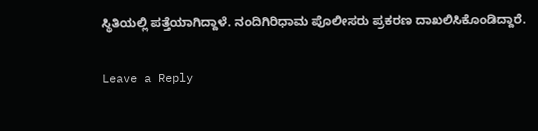ಸ್ಥಿತಿಯಲ್ಲಿ ಪತ್ತೆಯಾಗಿದ್ದಾಳೆ. ನಂದಿಗಿರಿಧಾಮ ಪೊಲೀಸರು ಪ್ರಕರಣ ದಾಖಲಿಸಿಕೊಂಡಿದ್ದಾರೆ.

Leave a Reply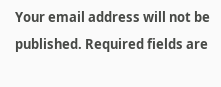Your email address will not be published. Required fields are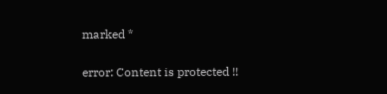marked *

error: Content is protected !!